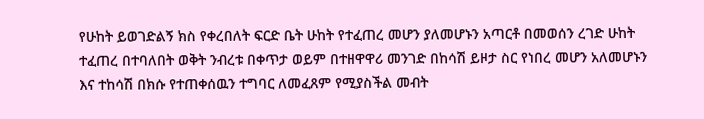የሁከት ይወገድልኝ ክስ የቀረበለት ፍርድ ቤት ሁከት የተፈጠረ መሆን ያለመሆኑን አጣርቶ በመወሰን ረገድ ሁከት ተፈጠረ በተባለበት ወቅት ንብረቱ በቀጥታ ወይም በተዘዋዋሪ መንገድ በከሳሽ ይዞታ ስር የነበረ መሆን አለመሆኑን እና ተከሳሽ በክሱ የተጠቀሰዉን ተግባር ለመፈጸም የሚያስችል መብት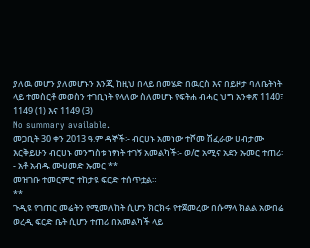ያለዉ መሆን ያለመሆኑን እንጂ ከዚህ በላይ በመሄድ በዉርስ እና በይዞታ ባለቤትነት ላይ ተመስርቶ መወስን ተገቢነት የላለው ስለመሆኑ የፍትሐ ብሓር ህግ አንቀጽ 1140፣ 1149 (1) እና 1149 (3)
No summary available.
መጋቢት 30 ቀን 2013 ዓ.ም ዳኞች፡- ብርሀኑ አመነው ተሾመ ሽፈራው ሀብታሙ እርቅይሁን ብርሀኑ መንግስቱ ነፃነት ተገኝ አመልካች፡- ወ/ሮ አሚና አደን ኡመር ተጠሪ፡- አቶ አብዱ ሙሀመድ ኡመር **
መዝገቡ ተመርምሮ ተከታዩ ፍርድ ተሰጥቷል።
**
ጉዲዩ የገጠር መሬትን የሚመለከት ሲሆን ክርክሩ የተጀመረው በሱማላ ክልል አውበሬ ወረዲ ፍርድ ቤት ሲሆን ተጠሪ በአመልካች ላይ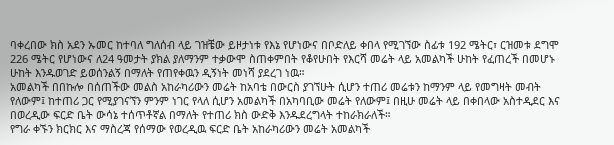ባቀረበው ክስ አደን ኡመር ከተባለ ግለሰብ ላይ ገዝቼው ይዞታነቱ የእኔ የሆነውና በቦድለይ ቀበላ የሚገኘው ስፊቱ 192 ሜትር፣ ርዝመቱ ደግሞ 226 ሜትር የሆነውና ለ24 ዓመታት ያክል ያለማንም ተቃውሞ ስጠቀምበት የቆየሁበት የእርሻ መሬት ላይ አመልካች ሁከት የፈጠረች በመሆኑ ሁከት እንዱወገድ ይወሰንልኝ በማለት የጠየቀዉን ዲኝነት መነሻ ያደረገ ነዉ።
አመልካች በበኩሎ በሰጠችው መልስ አከራካሪውን መሬት ከአባቴ በውርስ ያገኘሁት ሲሆን ተጠሪ መሬቱን ከማንም ላይ የመግዛት መብት የለውም፤ ከተጠሪ ጋር የሚያገናኘን ምንም ነገር የላለ ሲሆን አመልካች በአካባቢው መሬት የለውም፤ በዚሁ መሬት ላይ በቀበላው አስተዲደር እና በወረዲው ፍርድ ቤት ውሳኔ ተሰጥቶኛል በማለት የተጠሪ ክስ ውድቅ እንዱደረግላት ተከራክራለች።
የግራ ቀኙን ክርክር እና ማስረጃ የሰማው የወረዲዉ ፍርድ ቤት አከራካሪውን መሬት አመልካች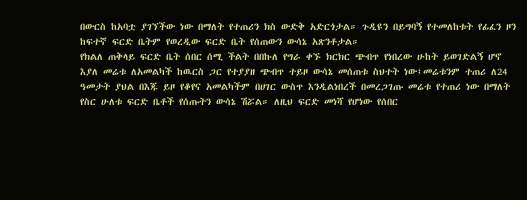በውርስ ከአባቷ ያገኘችው ነው በማለት የተጠሪን ክስ ውድቅ አድርጎታል። ጉዲዩን በይግባኝ የተመለከቱት የፊፈን ዞን ከፍተኛ ፍርድ ቤትም የወረዲው ፍርድ ቤት የሰጠውን ውሳኔ አጽንቶታል።
የክልለ ጠቅላይ ፍርድ ቤት ሰበር ሰሚ ችልት በበኩለ የግራ ቀኙ ክርክር ጭብጥ የነበረው ሁከት ይወገድልኝ ሆኖ እያለ መሬቱ ለአመልካች ከዉርስ ጋር የተያያዘ ጭብጥ ተይዞ ውሳኔ መሰጠቱ ስህተት ነው፤መሬቱንም ተጠሪ ለ24 ዓመታት ያህል በእጁ ይዞ የቆየና አመልካችም በሀገር ውስጥ እንዲልነበረች በመረጋገጡ መሬቱ የተጠሪ ነው በማለት የስር ሁለቱ ፍርድ ቤቶች የሰጡትን ውሳኔ ሽሯል። ለዚህ ፍርድ መነሻ የሆነው የሰበር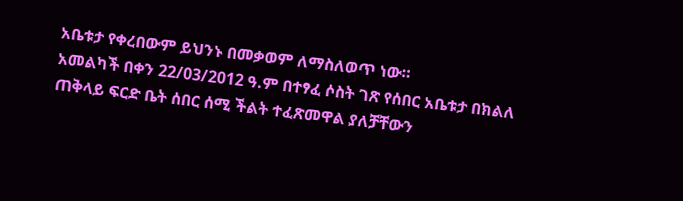አቤቱታ የቀረበውም ይህንኑ በመቃወም ለማስለወጥ ነው።
አመልካች በቀን 22/03/2012 ዓ.ም በተፃፈ ሶስት ገጽ የሰበር አቤቱታ በክልለ ጠቅላይ ፍርድ ቤት ሰበር ሰሚ ችልት ተፈጽመዋል ያለቻቸውን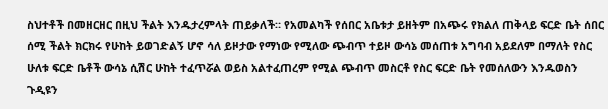ስህተቶች በመዘርዘር በዚህ ችልት እንዱታረምላት ጠይቃለች። የአመልካች የሰበር አቤቱታ ይዘትም በአጭሩ የክልለ ጠቅላይ ፍርድ ቤት ሰበር ሰሚ ችልት ክርክሩ የሁከት ይወገድልኝ ሆኖ ሳለ ይዞታው የማነው የሚለው ጭብጥ ተይዞ ውሳኔ መሰጠቱ አግባብ አይደለም በማለት የስር ሁለቱ ፍርድ ቤቶች ውሳኔ ሲሽር ሁከት ተፈጥሯል ወይስ አልተፈጠረም የሚል ጭብጥ መስርቶ የስር ፍርድ ቤት የመሰለውን እንዱወስን ጉዲዩን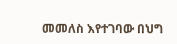መመለስ እየተገባው በህግ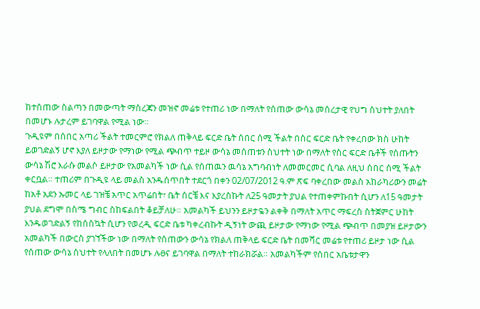ከተሰጠው ስልጣን በመውጣት ማስረጃን መዝኖ መሬቱ የተጠሪ ነው በማለት የሰጠው ውሳኔ መሰረታዊ የህግ ስህተት ያለበት በመሆኑ ሉታረም ይገባዋል የሚል ነው።
ጉዲዩም በሰበር አጣሪ ችልት ተመርምሮ የክልለ ጠቅላይ ፍርድ ቤት ሰበር ሰሚ ችልት በስር ፍርድ ቤት የቀረበው ክስ ሁከት ይወገድልኝ ሆኖ እያለ ይዞታው የማነው የሚል ጭብጥ ተይዞ ውሳኔ መሰጠቱን ስህተት ነው በማለት የስር ፍርድ ቤቶች የሰጡትን ውሳኔ ሽሮ እራሱ መልሶ ይዞታው የአመልካች ነው ሲል የሰጠዉን ዉሳኔ አግባብነት ለመመርመር ሲባል ለዚህ ሰበር ሰሚ ችልት ቀርቧል። ተጠሪም በጉዲዩ ላይ መልስ አንዱሰጥበት ተደርጎ በቀን 02/07/2012 ዓ.ም ጽፍ ባቀረበው መልስ አከራካሪውን መሬት ከአቶ አደን ኡመር ላይ ገዝቼ አጥር አጥሬበት፣ ቤት ሰርቼ እና እያረስኩት ለ25 ዓመታት ያህል የተጠቀምኩበት ሲሆን ለ15 ዓመታት ያህል ደግሞ በስሜ ግብር ስከፍልበት ቆይቻለሁ። አመልካች ይህንን ይዞታዬን ልቀቅ በማለት አጥር ማፍረስ ስትጀምር ሁከት እንዱወገድልኝ የከሰስኳት ሲሆን የወረዲ ፍርድ ቤቱ ካቀረብኩት ዲኝነት ውጪ ይዞታው የማነው የሚል ጭብጥ በመያዝ ይዞታውን አመልካች በውርስ ያገኘችው ነው በማለት የሰጠውን ውሳኔ የክልለ ጠቅላይ ፍርድ ቤት በመሻር መሬቱ የተጠሪ ይዞታ ነው ሲል የሰጠው ውሳኔ ስህተት የላለበት በመሆኑ ሉፀና ይገባዋል በማለት ተከራክሯል። አመልካችም የሰበር አቤቱታዋን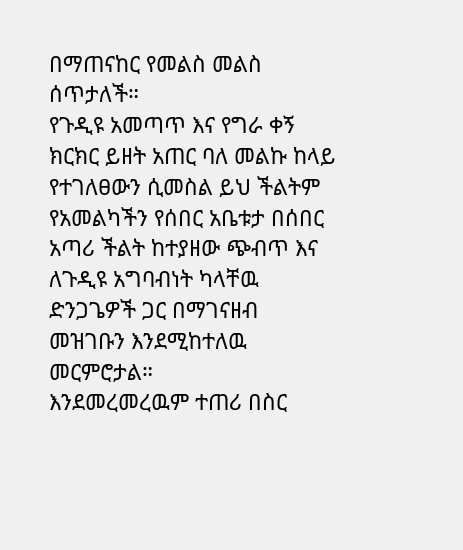በማጠናከር የመልስ መልስ ሰጥታለች።
የጉዲዩ አመጣጥ እና የግራ ቀኝ ክርክር ይዘት አጠር ባለ መልኩ ከላይ የተገለፀውን ሲመስል ይህ ችልትም የአመልካችን የሰበር አቤቱታ በሰበር አጣሪ ችልት ከተያዘው ጭብጥ እና ለጉዲዩ አግባብነት ካላቸዉ ድንጋጌዎች ጋር በማገናዘብ መዝገቡን እንደሚከተለዉ መርምሮታል።
እንደመረመረዉም ተጠሪ በስር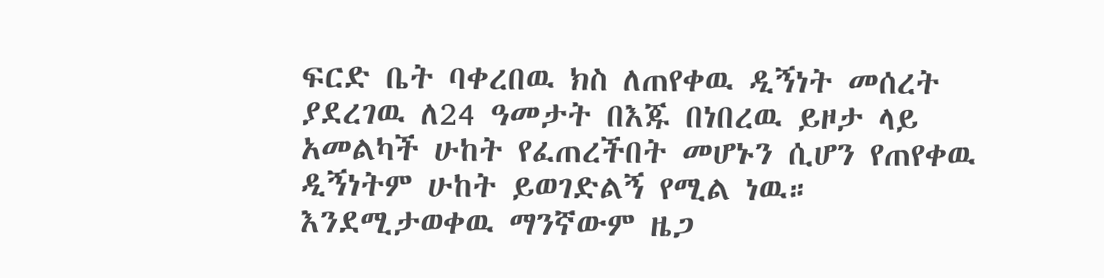ፍርድ ቤት ባቀረበዉ ክስ ለጠየቀዉ ዲኝነት መሰረት ያደረገዉ ለ24 ዓመታት በእጁ በነበረዉ ይዞታ ላይ አመልካች ሁከት የፈጠረችበት መሆኑን ሲሆን የጠየቀዉ ዲኝነትም ሁከት ይወገድልኝ የሚል ነዉ። እንደሚታወቀዉ ማንኛውም ዜጋ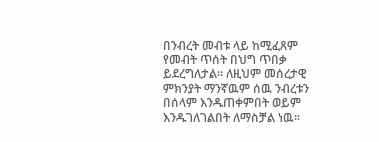በንብረት መብቱ ላይ ከሚፈጸም የመብት ጥሰት በህግ ጥበቃ ይደረግለታል። ለዚህም መሰረታዊ ምክንያት ማንኛዉም ሰዉ ንብረቱን በሰላም እንዱጠቀምበት ወይም እንዱገለገልበት ለማስቻል ነዉ።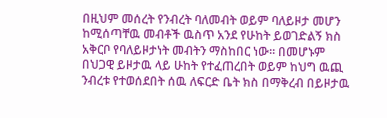በዚህም መሰረት የንብረት ባለመብት ወይም ባለይዞታ መሆን ከሚሰጣቸዉ መብቶች ዉስጥ አንደ የሁከት ይወገድልኝ ክስ አቅርቦ የባለይዞታነት መብትን ማስከበር ነው። በመሆኑም በህጋዊ ይዞታዉ ላይ ሁከት የተፈጠረበት ወይም ከህግ ዉጪ ንብረቱ የተወሰደበት ሰዉ ለፍርድ ቤት ክስ በማቅረብ በይዞታዉ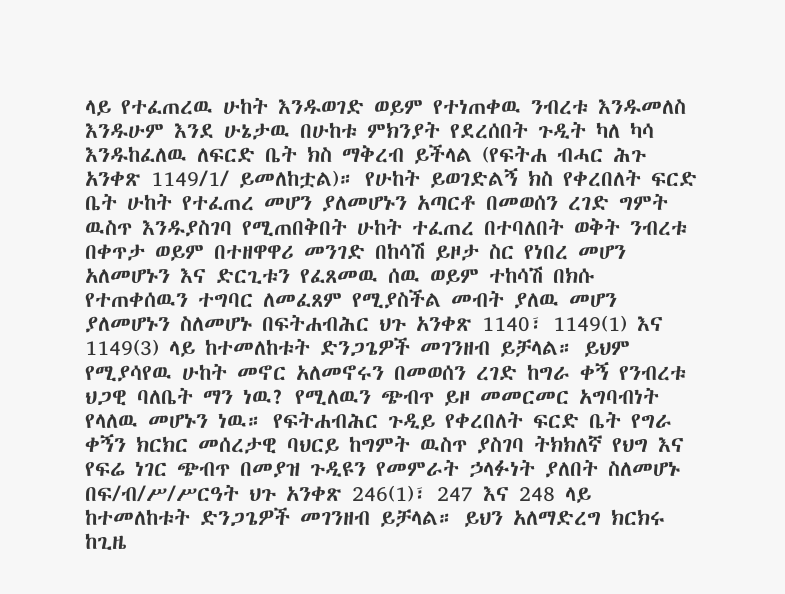ላይ የተፈጠረዉ ሁከት እንዱወገድ ወይም የተነጠቀዉ ንብረቱ እንዱመለስ እንዱሁም እንደ ሁኔታዉ በሁከቱ ምክንያት የደረሰበት ጉዲት ካለ ካሳ እንዱከፈለዉ ለፍርድ ቤት ክስ ማቅረብ ይችላል (የፍትሐ ብሓር ሕጉ አንቀጽ 1149/1/ ይመለከቷል)። የሁከት ይወገድልኝ ክስ የቀረበለት ፍርድ ቤት ሁከት የተፈጠረ መሆን ያለመሆኑን አጣርቶ በመወሰን ረገድ ግምት ዉስጥ እንዱያስገባ የሚጠበቅበት ሁከት ተፈጠረ በተባለበት ወቅት ንብረቱ በቀጥታ ወይም በተዘዋዋሪ መንገድ በከሳሽ ይዞታ ስር የነበረ መሆን አለመሆኑን እና ድርጊቱን የፈጸመዉ ሰዉ ወይም ተከሳሽ በክሱ የተጠቀሰዉን ተግባር ለመፈጸም የሚያስችል መብት ያለዉ መሆን ያለመሆኑን ስለመሆኑ በፍትሐብሕር ህጉ አንቀጽ 1140፣ 1149(1) እና 1149(3) ላይ ከተመለከቱት ድንጋጌዎች መገንዘብ ይቻላል። ይህም የሚያሳየዉ ሁከት መኖር አለመኖሩን በመወሰን ረገድ ከግራ ቀኝ የንብረቱ ህጋዊ ባለቤት ማን ነዉ? የሚለዉን ጭብጥ ይዞ መመርመር አግባብነት የላለዉ መሆኑን ነዉ። የፍትሐብሕር ጉዲይ የቀረበለት ፍርድ ቤት የግራ ቀኝን ክርክር መሰረታዊ ባህርይ ከግምት ዉስጥ ያስገባ ትክክለኛ የህግ እና የፍሬ ነገር ጭብጥ በመያዝ ጉዲዩን የመምራት ኃላፉነት ያለበት ስለመሆኑ በፍ/ብ/ሥ/ሥርዓት ህጉ አንቀጽ 246(1)፣ 247 እና 248 ላይ ከተመለከቱት ድንጋጌዎች መገንዘብ ይቻላል። ይህን አለማድረግ ክርክሩ ከጊዜ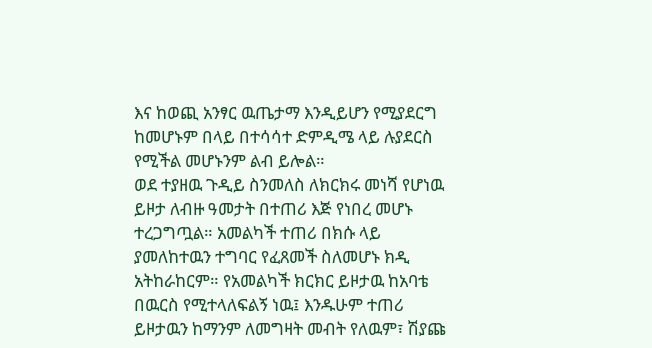እና ከወጪ አንፃር ዉጤታማ እንዲይሆን የሚያደርግ ከመሆኑም በላይ በተሳሳተ ድምዲሜ ላይ ሉያደርስ የሚችል መሆኑንም ልብ ይሎል።
ወደ ተያዘዉ ጉዲይ ስንመለስ ለክርክሩ መነሻ የሆነዉ ይዞታ ለብዙ ዓመታት በተጠሪ እጅ የነበረ መሆኑ ተረጋግጧል። አመልካች ተጠሪ በክሱ ላይ ያመለከተዉን ተግባር የፈጸመች ስለመሆኑ ክዲ አትከራከርም። የአመልካች ክርክር ይዞታዉ ከአባቴ በዉርስ የሚተላለፍልኝ ነዉ፤ እንዱሁም ተጠሪ ይዞታዉን ከማንም ለመግዛት መብት የለዉም፣ ሽያጩ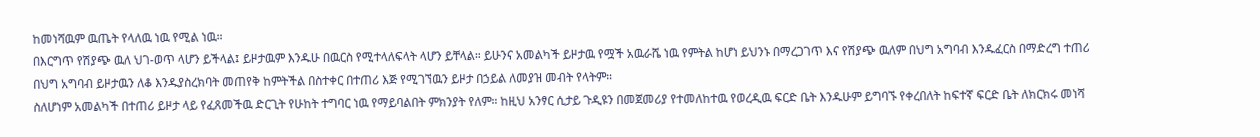ከመነሻዉም ዉጤት የላለዉ ነዉ የሚል ነዉ።
በእርግጥ የሽያጭ ዉለ ህገ-ወጥ ላሆን ይችላል፤ ይዞታዉም እንዱሁ በዉርስ የሚተላለፍላት ላሆን ይቸላል። ይሁንና አመልካች ይዞታዉ የሟች አዉራሼ ነዉ የምትል ከሆነ ይህንኑ በማረጋገጥ እና የሽያጭ ዉለም በህግ አግባብ እንዱፈርስ በማድረግ ተጠሪ በህግ አግባብ ይዞታዉን ለቆ እንዱያስረክባት መጠየቅ ከምትችል በስተቀር በተጠሪ እጅ የሚገኘዉን ይዞታ በኃይል ለመያዝ መብት የላትም።
ስለሆነም አመልካች በተጠሪ ይዞታ ላይ የፈጸመችዉ ድርጊት የሁከት ተግባር ነዉ የማይባልበት ምክንያት የለም። ከዚህ አንፃር ሲታይ ጉዲዩን በመጀመሪያ የተመለከተዉ የወረዲዉ ፍርድ ቤት እንዱሁም ይግባኙ የቀረበለት ከፍተኛ ፍርድ ቤት ለክርክሩ መነሻ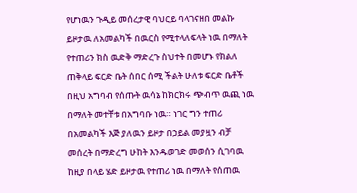የሆነዉን ጉዲይ መሰረታዊ ባህርይ ባላገናዘበ መልኩ ይዞታዉ ለአመልካች በዉርስ የሚተላለፍላት ነዉ በማለት የተጠሪን ክስ ዉድቅ ማድረጉ ስህተት በመሆኑ የክልለ ጠቅላይ ፍርድ ቤት ሰበር ሰሚ ችልት ሁለቱ ፍርድ ቤቶች በዚህ አግባብ የሰጡት ዉሳኔ ከክርክሩ ጭብጥ ዉጪ ነዉ በማለት መተቸቱ በአግባቡ ነዉ። ነገር ግን ተጠሪ በአመልካች እጅ ያለዉን ይዞታ በኃይል መያዟን ብቻ መሰረት በማድረግ ሁከት እንዱወገድ መወሰን ሲገባዉ ከዚያ በላይ ሄድ ይዞታዉ የተጠሪ ነዉ በማለት የሰጠዉ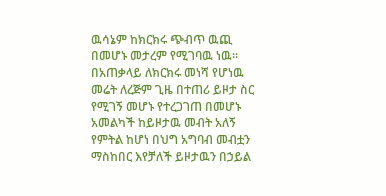ዉሳኔም ከክርክሩ ጭብጥ ዉጪ በመሆኑ መታረም የሚገባዉ ነዉ።
በአጠቃላይ ለክርክሩ መነሻ የሆነዉ መሬት ለረጅም ጊዜ በተጠሪ ይዞታ ስር የሚገኝ መሆኑ የተረጋገጠ በመሆኑ አመልካች ከይዞታዉ መብት አለኝ የምትል ከሆነ በህግ አግባብ መብቷን ማስከበር እየቻለች ይዞታዉን በኃይል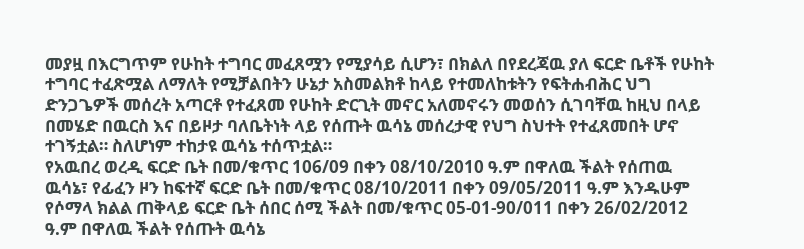መያዟ በእርግጥም የሁከት ተግባር መፈጸሟን የሚያሳይ ሲሆን፣ በክልለ በየደረጃዉ ያለ ፍርድ ቤቶች የሁከት ተግባር ተፈጽሟል ለማለት የሚቻልበትን ሁኔታ አስመልክቶ ከላይ የተመለከቱትን የፍትሐብሕር ህግ ድንጋጌዎች መሰረት አጣርቶ የተፈጸመ የሁከት ድርጊት መኖር አለመኖሩን መወሰን ሲገባቸዉ ከዚህ በላይ በመሄድ በዉርስ እና በይዞታ ባለቤትነት ላይ የሰጡት ዉሳኔ መሰረታዊ የህግ ስህተት የተፈጸመበት ሆኖ ተገኝቷል። ስለሆነም ተከታዩ ዉሳኔ ተሰጥቷል።
የአዉበረ ወረዲ ፍርድ ቤት በመ/ቁጥር 106/09 በቀን 08/10/2010 ዓ.ም በዋለዉ ችልት የሰጠዉ ዉሳኔ፣ የፊፈን ዞን ከፍተኛ ፍርድ ቤት በመ/ቁጥር 08/10/2011 በቀን 09/05/2011 ዓ.ም እንዱሁም የሶማላ ክልል ጠቅላይ ፍርድ ቤት ሰበር ሰሚ ችልት በመ/ቁጥር 05-01-90/011 በቀን 26/02/2012 ዓ.ም በዋለዉ ችልት የሰጡት ዉሳኔ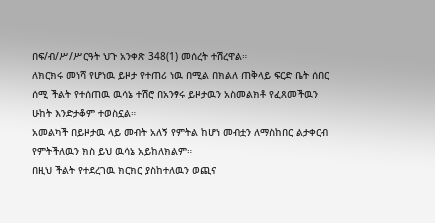በፍ/ብ/ሥ/ሥርዓት ህጉ አንቀጽ 348(1) መሰረት ተሽረዋል።
ለክርክሩ መነሻ የሆነዉ ይዞታ የተጠሪ ነዉ በሚል በክልለ ጠቅላይ ፍርድ ቤት ሰበር ሰሚ ችልት የተሰጠዉ ዉሳኔ ተሽሮ በአንፃሩ ይዞታዉን አስመልክቶ የፈጸመችዉን ሁከት እንድታቆም ተወስኗል።
አመልካች በይዞታዉ ላይ መብት አለኝ የምትል ከሆነ መብቷን ለማስከበር ልታቀርብ የምትችለዉን ክስ ይህ ዉሳኔ አይከለክልም።
በዚህ ችልት የተደረገዉ ክርክር ያስከተለዉን ወጪና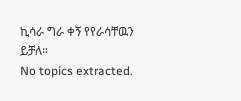ኪሳራ ግራ ቀኝ የየራሳቸዉን ይቻለ።
No topics extracted.